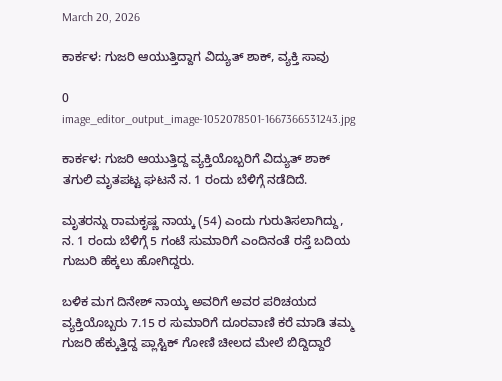March 20, 2026

ಕಾರ್ಕಳ: ಗುಜರಿ ಆಯುತ್ತಿದ್ದಾಗ ವಿದ್ಯುತ್ ಶಾಕ್, ವ್ಯಕ್ತಿ ಸಾವು

0
image_editor_output_image-1052078501-1667366531243.jpg

ಕಾರ್ಕಳ: ಗುಜರಿ ಆಯುತ್ತಿದ್ದ ವ್ಯಕ್ತಿಯೊಬ್ಬರಿಗೆ ವಿದ್ಯುತ್ ಶಾಕ್ ತಗುಲಿ ಮೃತಪಟ್ಟ ಘಟನೆ ನ. 1 ರಂದು ಬೆಳಿಗ್ಗೆ ನಡೆದಿದೆ.

ಮೃತರನ್ನು ರಾಮಕೃಷ್ಣ ನಾಯ್ಕ (54) ಎಂದು ಗುರುತಿಸಲಾಗಿದ್ದು, ನ. 1 ರಂದು ಬೆಳಿಗ್ಗೆ 5 ಗಂಟೆ ಸುಮಾರಿಗೆ ಎಂದಿನಂತೆ ರಸ್ತೆ ಬದಿಯ ಗುಜುರಿ ಹೆಕ್ಕಲು ಹೋಗಿದ್ದರು.

ಬಳಿಕ ಮಗ ದಿನೇಶ್ ನಾಯ್ಕ ಅವರಿಗೆ ಅವರ ಪರಿಚಯದ ವ್ಯಕ್ತಿಯೊಬ್ಬರು 7.15 ರ ಸುಮಾರಿಗೆ ದೂರವಾಣಿ ಕರೆ ಮಾಡಿ ತಮ್ಮ ಗುಜರಿ ಹೆಕ್ಕುತ್ತಿದ್ದ ಪ್ಲಾಸ್ಟಿಕ್ ಗೋಣಿ ಚೀಲದ ಮೇಲೆ ಬಿದ್ದಿದ್ದಾರೆ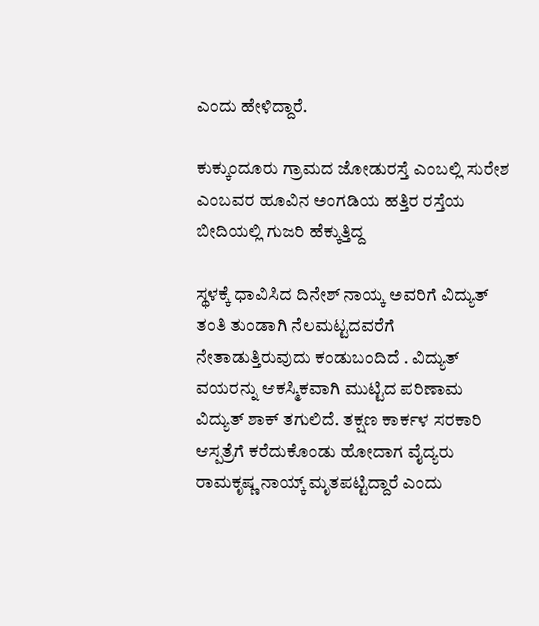ಎಂದು ಹೇಳಿದ್ದಾರೆ.

ಕುಕ್ಕುಂದೂರು ಗ್ರಾಮದ ಜೋಡುರಸ್ತೆ ಎಂಬಲ್ಲಿ ಸುರೇಶ ಎಂಬವರ ಹೂವಿನ ಅಂಗಡಿಯ ಹತ್ತಿರ ರಸ್ತೆಯ ಬೀದಿಯಲ್ಲಿ ಗುಜರಿ ಹೆಕ್ಕುತ್ತಿದ್ದ

ಸ್ಥಳಕ್ಕೆ ಧಾವಿಸಿದ ದಿನೇಶ್ ನಾಯ್ಕ ಅವರಿಗೆ ವಿದ್ಯುತ್ ತಂತಿ ತುಂಡಾಗಿ ನೆಲಮಟ್ಟದವರೆಗೆ ನೇತಾಡುತ್ತಿರುವುದು ಕಂಡುಬಂದಿದೆ . ವಿದ್ಯುತ್ ವಯರನ್ನು ಆಕಸ್ಮಿಕವಾಗಿ ಮುಟ್ಟಿದ ಪರಿಣಾಮ ವಿದ್ಯುತ್ ಶಾಕ್‌ ತಗುಲಿದೆ. ತಕ್ಷಣ ಕಾರ್ಕಳ ಸರಕಾರಿ ಆಸ್ಪತ್ರೆಗೆ ಕರೆದುಕೊಂಡು ಹೋದಾಗ ವೈದ್ಯರು ರಾಮಕೃಷ್ಣ ನಾಯ್ಕ್ ಮೃತಪಟ್ಟಿದ್ದಾರೆ ಎಂದು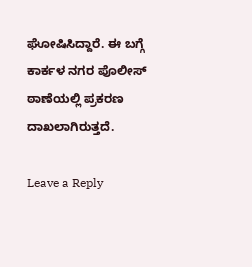ಘೋಷಿಸಿದ್ದಾರೆ. ಈ ಬಗ್ಗೆ ಕಾರ್ಕಳ ನಗರ ಪೊಲೀಸ್ ಠಾಣೆಯಲ್ಲಿ ಪ್ರಕರಣ ದಾಖಲಾಗಿರುತ್ತದೆ.

Leave a Reply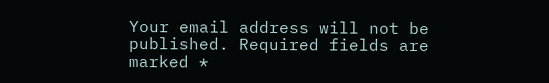Your email address will not be published. Required fields are marked *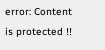error: Content is protected !!